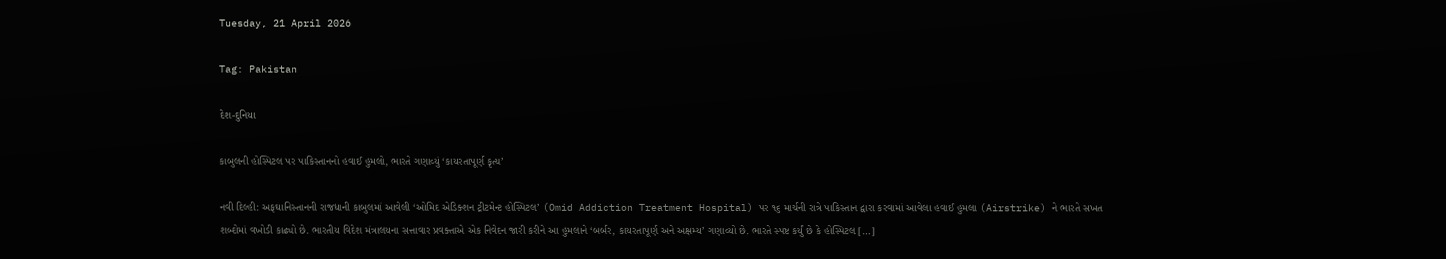Tuesday, 21 April 2026

Tag: Pakistan

દેશ-દુનિયા

કાબુલની હોસ્પિટલ પર પાકિસ્તાનનો હવાઈ હુમલો, ભારતે ગણાવ્યું ‘કાયરતાપૂર્ણ કૃત્ય’

નવી દિલ્હી: અફઘાનિસ્તાનની રાજધાની કાબુલમાં આવેલી ‘ઓમિદ એડિક્શન ટ્રીટમેન્ટ હોસ્પિટલ’ (Omid Addiction Treatment Hospital) પર ૧૬ માર્ચની રાત્રે પાકિસ્તાન દ્વારા કરવામાં આવેલા હવાઈ હુમલા (Airstrike) ને ભારતે સખત શબ્દોમાં વખોડી કાઢ્યો છે. ભારતીય વિદેશ મંત્રાલયના સત્તાવાર પ્રવક્તાએ એક નિવેદન જારી કરીને આ હુમલાને ‘બર્બર, કાયરતાપૂર્ણ અને અક્ષમ્ય’ ગણાવ્યો છે. ભારતે સ્પષ્ટ કર્યું છે કે હોસ્પિટલ […]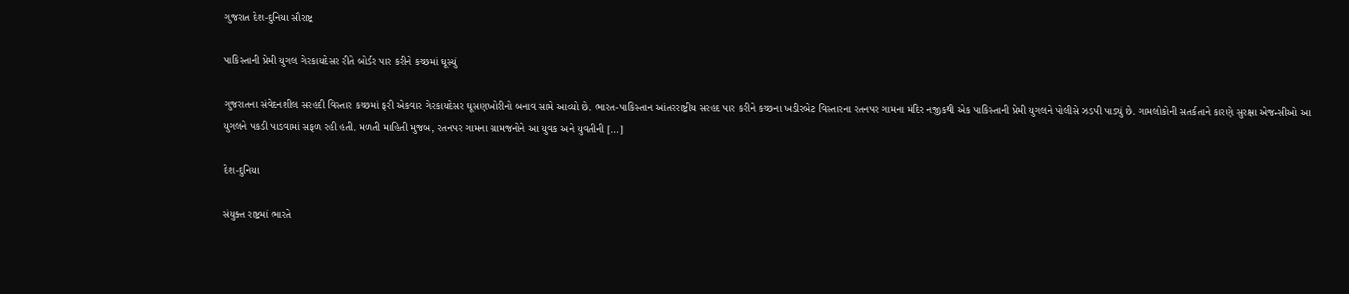ગુજરાત દેશ-દુનિયા સૌરાષ્ટ્ર

પાકિસ્તાની પ્રેમી યુગલ ગેરકાયદેસર રીતે બોર્ડર પાર કરીને કચ્છમાં ઘૂસ્યું

ગુજરાતના સંવેદનશીલ સરહદી વિસ્તાર કચ્છમાં ફરી એકવાર ગેરકાયદેસર ઘૂસણખોરીનો બનાવ સામે આવ્યો છે. ભારત-પાકિસ્તાન આંતરરાષ્ટ્રીય સરહદ પાર કરીને કચ્છના ખડીરબેટ વિસ્તારના રતનપર ગામના મંદિર નજીકથી એક પાકિસ્તાની પ્રેમી યુગલને પોલીસે ઝડપી પાડ્યું છે. ગામલોકોની સતર્કતાને કારણે સુરક્ષા એજન્સીઓ આ યુગલને પકડી પાડવામાં સફળ રહી હતી. મળતી માહિતી મુજબ, રતનપર ગામના ગ્રામજનોને આ યુવક અને યુવતીની […]

દેશ-દુનિયા

સંયુક્ત રાષ્ટ્રમાં ભારતે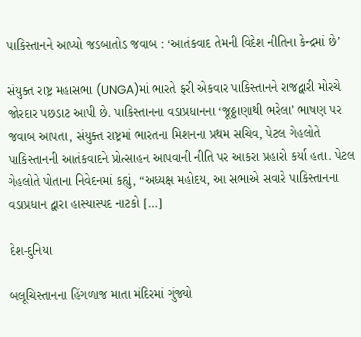પાકિસ્તાનને આપ્યો જડબાતોડ જવાબ : ‘આતંકવાદ તેમની વિદેશ નીતિના કેન્દ્રમાં છે’

સંયુક્ત રાષ્ટ્ર મહાસભા (UNGA)માં ભારતે ફરી એકવાર પાકિસ્તાનને રાજદ્વારી મોરચે જોરદાર પછડાટ આપી છે. પાકિસ્તાનના વડાપ્રધાનના ‘જૂઠ્ઠાણાથી ભરેલા’ ભાષણ પર જવાબ આપતા, સંયુક્ત રાષ્ટ્રમાં ભારતના મિશનના પ્રથમ સચિવ, પેટલ ગેહલોતે પાકિસ્તાનની આતંકવાદને પ્રોત્સાહન આપવાની નીતિ પર આકરા પ્રહારો કર્યા હતા. પેટલ ગેહલોતે પોતાના નિવેદનમાં કહ્યું, “અધ્યક્ષ મહોદય, આ સભાએ સવારે પાકિસ્તાનના વડાપ્રધાન દ્વારા હાસ્યાસ્પદ નાટકો […]

દેશ-દુનિયા

બલૂચિસ્તાનના હિંગળાજ માતા મંદિરમાં ગુંજ્યો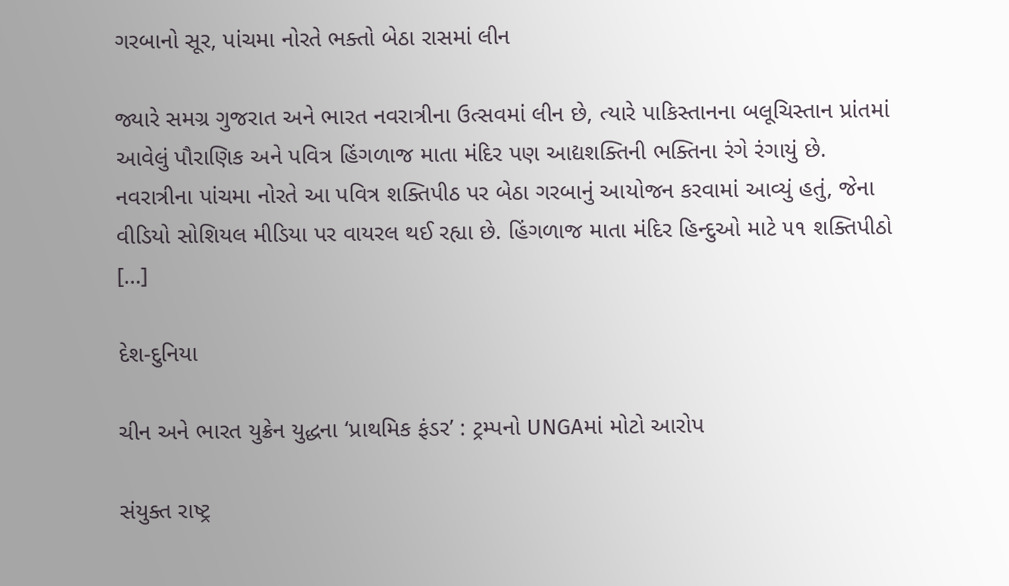ગરબાનો સૂર, પાંચમા નોરતે ભક્તો બેઠા રાસમાં લીન

જ્યારે સમગ્ર ગુજરાત અને ભારત નવરાત્રીના ઉત્સવમાં લીન છે, ત્યારે પાકિસ્તાનના બલૂચિસ્તાન પ્રાંતમાં આવેલું પૌરાણિક અને પવિત્ર હિંગળાજ માતા મંદિર પણ આદ્યશક્તિની ભક્તિના રંગે રંગાયું છે. નવરાત્રીના પાંચમા નોરતે આ પવિત્ર શક્તિપીઠ પર બેઠા ગરબાનું આયોજન કરવામાં આવ્યું હતું, જેના વીડિયો સોશિયલ મીડિયા પર વાયરલ થઈ રહ્યા છે. હિંગળાજ માતા મંદિર હિન્દુઓ માટે ૫૧ શક્તિપીઠો […]

દેશ-દુનિયા

ચીન અને ભારત યુક્રેન યુદ્ધના ‘પ્રાથમિક ફંડર’ : ટ્રમ્પનો UNGAમાં મોટો આરોપ

સંયુક્ત રાષ્ટ્ર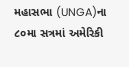મહાસભા (UNGA)ના ૮૦મા સત્રમાં અમેરિકી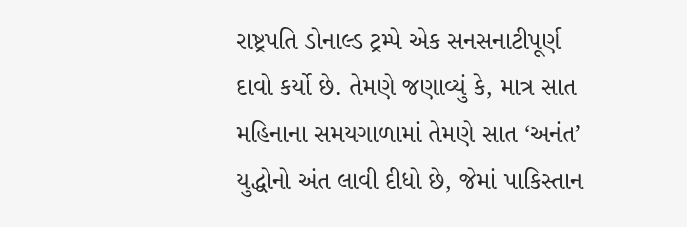રાષ્ટ્રપતિ ડોનાલ્ડ ટ્રમ્પે એક સનસનાટીપૂર્ણ દાવો કર્યો છે. તેમણે જણાવ્યું કે, માત્ર સાત મહિનાના સમયગાળામાં તેમણે સાત ‘અનંત’ યુદ્ધોનો અંત લાવી દીધો છે, જેમાં પાકિસ્તાન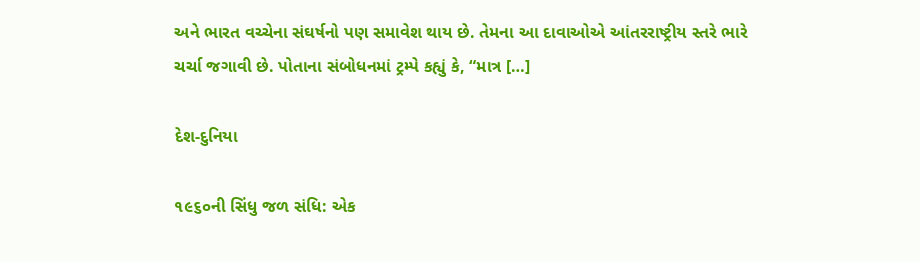અને ભારત વચ્ચેના સંઘર્ષનો પણ સમાવેશ થાય છે. તેમના આ દાવાઓએ આંતરરાષ્ટ્રીય સ્તરે ભારે ચર્ચા જગાવી છે. પોતાના સંબોધનમાં ટ્રમ્પે કહ્યું કે, “માત્ર […]

દેશ-દુનિયા

૧૯૬૦ની સિંધુ જળ સંધિ: એક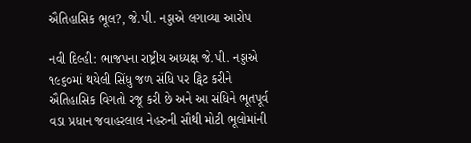ઐતિહાસિક ભૂલ?, જે.પી. નડ્ડાએ લગાવ્યા આરોપ

નવી દિલ્હી: ભાજપના રાષ્ટ્રીય અધ્યક્ષ જે.પી. નડ્ડાએ ૧૯૬૦માં થયેલી સિંધુ જળ સંધિ પર ટ્વિટ કરીને ઐતિહાસિક વિગતો રજૂ કરી છે અને આ સંધિને ભૂતપૂર્વ વડા પ્રધાન જવાહરલાલ નેહરુની સૌથી મોટી ભૂલોમાંની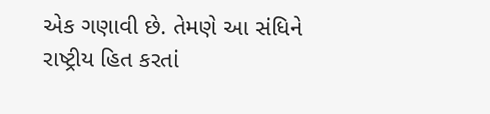એક ગણાવી છે. તેમણે આ સંધિને રાષ્ટ્રીય હિત કરતાં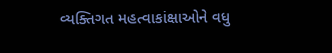વ્યક્તિગત મહત્વાકાંક્ષાઓને વધુ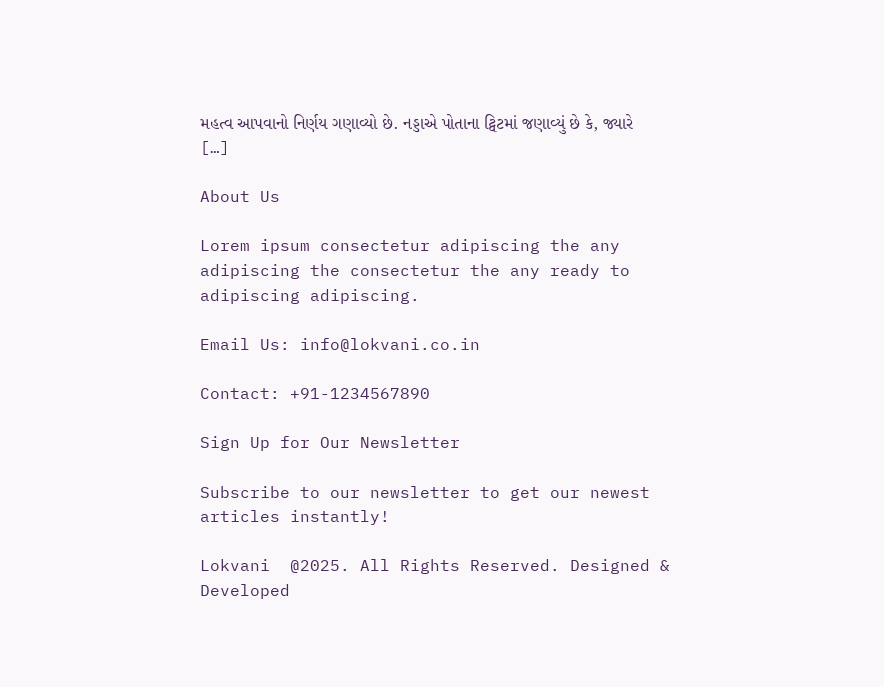મહત્વ આપવાનો નિર્ણય ગણાવ્યો છે. નડ્ડાએ પોતાના ટ્વિટમાં જણાવ્યું છે કે, જ્યારે […]

About Us

Lorem ipsum consectetur adipiscing the any adipiscing the consectetur the any ready to adipiscing adipiscing.

Email Us: info@lokvani.co.in

Contact: +91-1234567890

Sign Up for Our Newsletter

Subscribe to our newsletter to get our newest articles instantly!

Lokvani  @2025. All Rights Reserved. Designed & Developed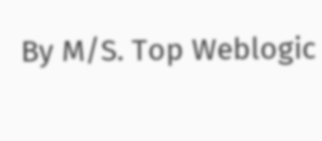By M/S. Top Weblogic